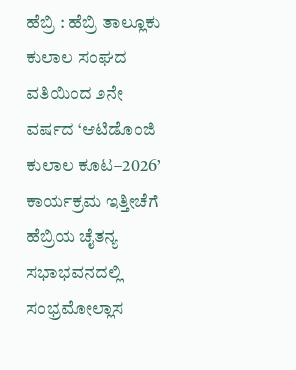ಹೆಬ್ರಿ : ಹೆಬ್ರಿ ತಾಲ್ಲೂಕು ಕುಲಾಲ ಸಂಘದ ವತಿಯಿಂದ ೨ನೇ ವರ್ಷದ ‘ಆಟಿಡೊಂಜಿ ಕುಲಾಲ ಕೂಟ–2026’ ಕಾರ್ಯಕ್ರಮ ಇತ್ತೀಚೆಗೆ ಹೆಬ್ರಿಯ ಚೈತನ್ಯ ಸಭಾಭವನದಲ್ಲಿ ಸಂಭ್ರಮೋಲ್ಲಾಸ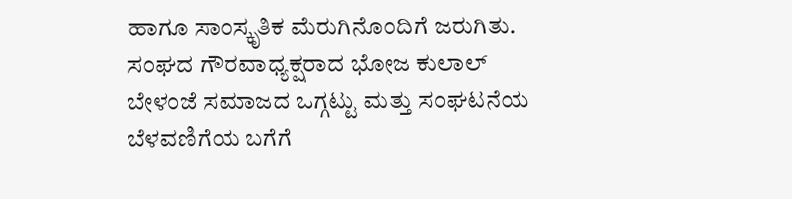ಹಾಗೂ ಸಾಂಸ್ಕೃತಿಕ ಮೆರುಗಿನೊಂದಿಗೆ ಜರುಗಿತು.
ಸಂಘದ ಗೌರವಾಧ್ಯಕ್ಷರಾದ ಭೋಜ ಕುಲಾಲ್ ಬೇಳಂಜೆ ಸಮಾಜದ ಒಗ್ಗಟ್ಟು ಮತ್ತು ಸಂಘಟನೆಯ ಬೆಳವಣಿಗೆಯ ಬಗೆಗೆ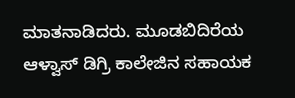ಮಾತನಾಡಿದರು. ಮೂಡಬಿದಿರೆಯ ಆಳ್ವಾಸ್ ಡಿಗ್ರಿ ಕಾಲೇಜಿನ ಸಹಾಯಕ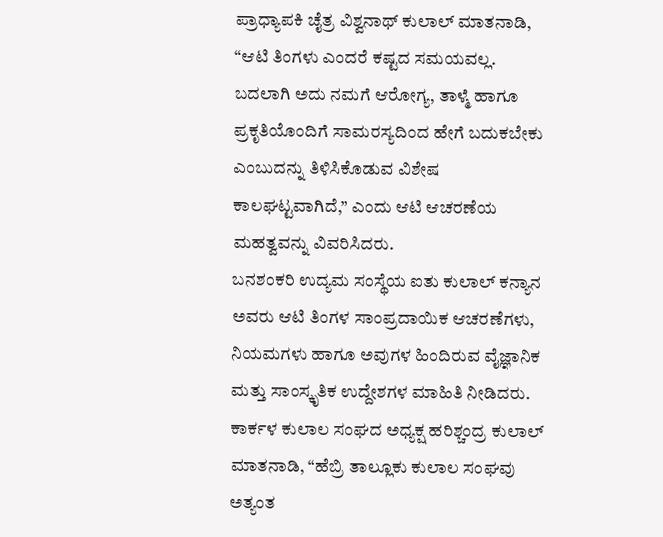ಪ್ರಾಧ್ಯಾಪಕಿ ಚೈತ್ರ ವಿಶ್ವನಾಥ್ ಕುಲಾಲ್ ಮಾತನಾಡಿ, “ಆಟಿ ತಿಂಗಳು ಎಂದರೆ ಕಷ್ಟದ ಸಮಯವಲ್ಲ. ಬದಲಾಗಿ ಅದು ನಮಗೆ ಆರೋಗ್ಯ, ತಾಳ್ಮೆ ಹಾಗೂ ಪ್ರಕೃತಿಯೊಂದಿಗೆ ಸಾಮರಸ್ಯದಿಂದ ಹೇಗೆ ಬದುಕಬೇಕು ಎಂಬುದನ್ನು ತಿಳಿಸಿಕೊಡುವ ವಿಶೇಷ ಕಾಲಘಟ್ಟವಾಗಿದೆ,” ಎಂದು ಆಟಿ ಆಚರಣೆಯ ಮಹತ್ವವನ್ನು ವಿವರಿಸಿದರು.
ಬನಶಂಕರಿ ಉದ್ಯಮ ಸಂಸ್ಥೆಯ ಐತು ಕುಲಾಲ್ ಕನ್ಯಾನ ಅವರು ಆಟಿ ತಿಂಗಳ ಸಾಂಪ್ರದಾಯಿಕ ಆಚರಣೆಗಳು, ನಿಯಮಗಳು ಹಾಗೂ ಅವುಗಳ ಹಿಂದಿರುವ ವೈಜ್ಞಾನಿಕ ಮತ್ತು ಸಾಂಸ್ಕೃತಿಕ ಉದ್ದೇಶಗಳ ಮಾಹಿತಿ ನೀಡಿದರು.
ಕಾರ್ಕಳ ಕುಲಾಲ ಸಂಘದ ಅಧ್ಯಕ್ಷ ಹರಿಶ್ಚಂದ್ರ ಕುಲಾಲ್ ಮಾತನಾಡಿ, “ಹೆಬ್ರಿ ತಾಲ್ಲೂಕು ಕುಲಾಲ ಸಂಘವು ಅತ್ಯಂತ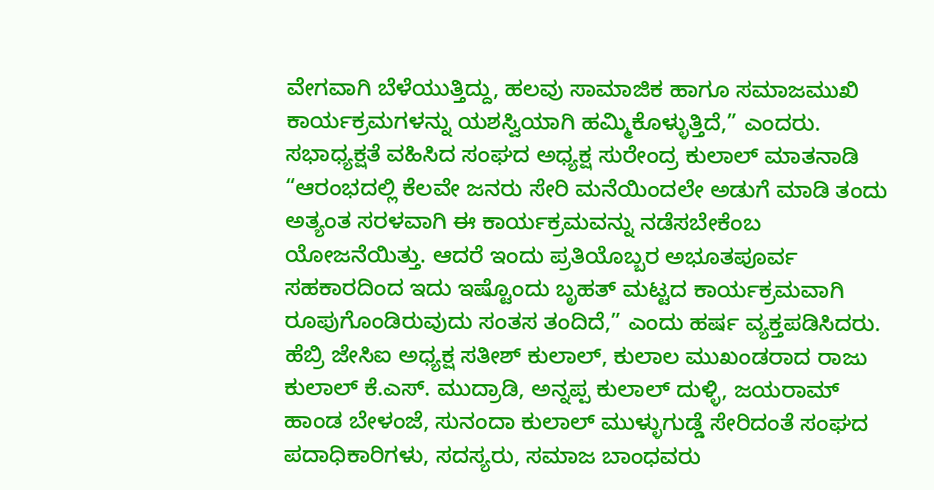ವೇಗವಾಗಿ ಬೆಳೆಯುತ್ತಿದ್ದು, ಹಲವು ಸಾಮಾಜಿಕ ಹಾಗೂ ಸಮಾಜಮುಖಿ ಕಾರ್ಯಕ್ರಮಗಳನ್ನು ಯಶಸ್ವಿಯಾಗಿ ಹಮ್ಮಿಕೊಳ್ಳುತ್ತಿದೆ,” ಎಂದರು.
ಸಭಾಧ್ಯಕ್ಷತೆ ವಹಿಸಿದ ಸಂಘದ ಅಧ್ಯಕ್ಷ ಸುರೇಂದ್ರ ಕುಲಾಲ್ ಮಾತನಾಡಿ “ಆರಂಭದಲ್ಲಿ ಕೆಲವೇ ಜನರು ಸೇರಿ ಮನೆಯಿಂದಲೇ ಅಡುಗೆ ಮಾಡಿ ತಂದು ಅತ್ಯಂತ ಸರಳವಾಗಿ ಈ ಕಾರ್ಯಕ್ರಮವನ್ನು ನಡೆಸಬೇಕೆಂಬ ಯೋಜನೆಯಿತ್ತು. ಆದರೆ ಇಂದು ಪ್ರತಿಯೊಬ್ಬರ ಅಭೂತಪೂರ್ವ ಸಹಕಾರದಿಂದ ಇದು ಇಷ್ಟೊಂದು ಬೃಹತ್ ಮಟ್ಟದ ಕಾರ್ಯಕ್ರಮವಾಗಿ ರೂಪುಗೊಂಡಿರುವುದು ಸಂತಸ ತಂದಿದೆ,” ಎಂದು ಹರ್ಷ ವ್ಯಕ್ತಪಡಿಸಿದರು.
ಹೆಬ್ರಿ ಜೇಸಿಐ ಅಧ್ಯಕ್ಷ ಸತೀಶ್ ಕುಲಾಲ್, ಕುಲಾಲ ಮುಖಂಡರಾದ ರಾಜು ಕುಲಾಲ್ ಕೆ.ಎಸ್. ಮುದ್ರಾಡಿ, ಅನ್ನಪ್ಪ ಕುಲಾಲ್ ದುಳ್ಳಿ, ಜಯರಾಮ್ ಹಾಂಡ ಬೇಳಂಜೆ, ಸುನಂದಾ ಕುಲಾಲ್ ಮುಳ್ಳುಗುಡ್ಡೆ ಸೇರಿದಂತೆ ಸಂಘದ ಪದಾಧಿಕಾರಿಗಳು, ಸದಸ್ಯರು, ಸಮಾಜ ಬಾಂಧವರು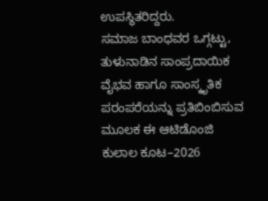ಉಪಸ್ಥಿತರಿದ್ದರು.
ಸಮಾಜ ಬಾಂಧವರ ಒಗ್ಗಟ್ಟು, ತುಳುನಾಡಿನ ಸಾಂಪ್ರದಾಯಿಕ ವೈಭವ ಹಾಗೂ ಸಾಂಸ್ಕೃತಿಕ ಪರಂಪರೆಯನ್ನು ಪ್ರತಿಬಿಂಬಿಸುವ ಮೂಲಕ ಈ ಆಟಿಡೊಂಜಿ ಕುಲಾಲ ಕೂಟ–2026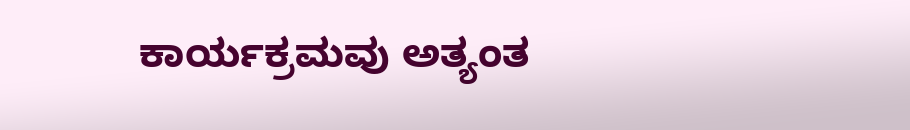ಕಾರ್ಯಕ್ರಮವು ಅತ್ಯಂತ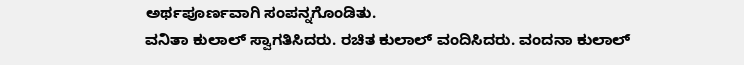ಅರ್ಥಪೂರ್ಣವಾಗಿ ಸಂಪನ್ನಗೊಂಡಿತು.
ವನಿತಾ ಕುಲಾಲ್ ಸ್ವಾಗತಿಸಿದರು. ರಚಿತ ಕುಲಾಲ್ ವಂದಿಸಿದರು. ವಂದನಾ ಕುಲಾಲ್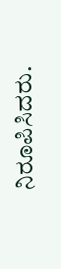ನಿರೂಪಿಸಿದರು.